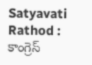Satyavati Rathod : కాంగ్రెస్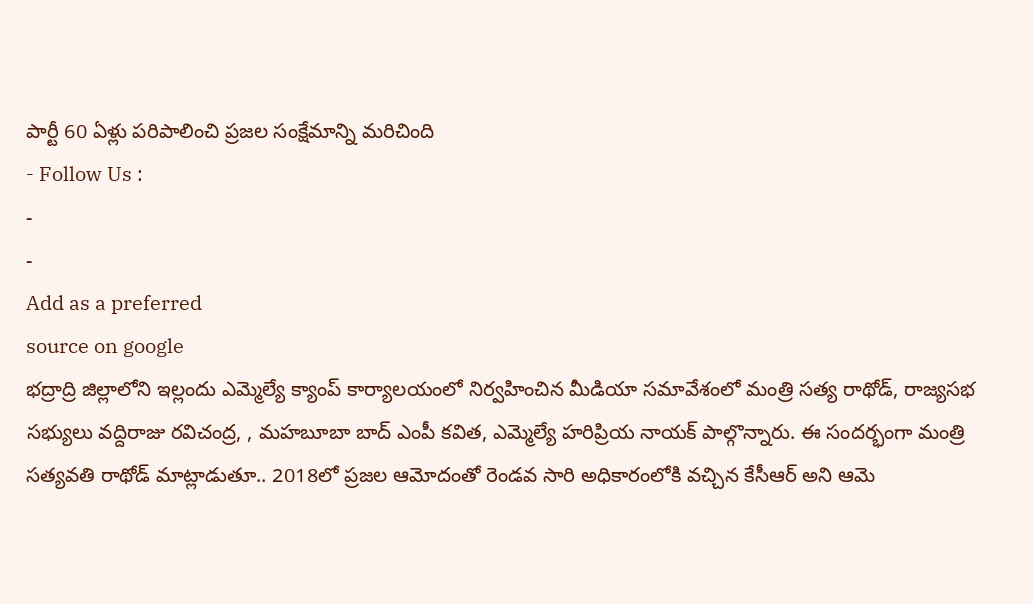పార్టీ 60 ఏళ్లు పరిపాలించి ప్రజల సంక్షేమాన్ని మరిచింది
- Follow Us :
-
-
Add as a preferred
source on google
భద్రాద్రి జిల్లాలోని ఇల్లందు ఎమ్మెల్యే క్యాంప్ కార్యాలయంలో నిర్వహించిన మీడియా సమావేశంలో మంత్రి సత్య రాథోడ్, రాజ్యసభ సభ్యులు వద్దిరాజు రవిచంద్ర, , మహబూబా బాద్ ఎంపీ కవిత, ఎమ్మెల్యే హరిప్రియ నాయక్ పాల్గొన్నారు. ఈ సందర్భంగా మంత్రి సత్యవతి రాథోడ్ మాట్లాడుతూ.. 2018లో ప్రజల ఆమోదంతో రెండవ సారి అధికారంలోకి వచ్చిన కేసీఆర్ అని ఆమె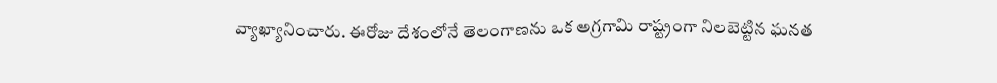వ్యాఖ్యానించారు. ఈరోజు దేశంలోనే తెలంగాణను ఒక అగ్రగామి రాష్ట్రంగా నిలబెట్టిన ఘనత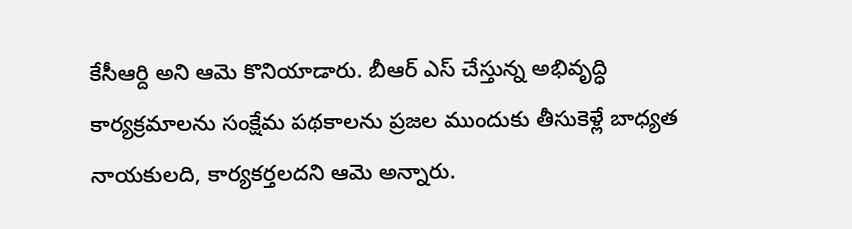కేసీఆర్ది అని ఆమె కొనియాడారు. బీఆర్ ఎస్ చేస్తున్న అభివృద్ధి కార్యక్రమాలను సంక్షేమ పథకాలను ప్రజల ముందుకు తీసుకెళ్లే బాధ్యత నాయకులది, కార్యకర్తలదని ఆమె అన్నారు.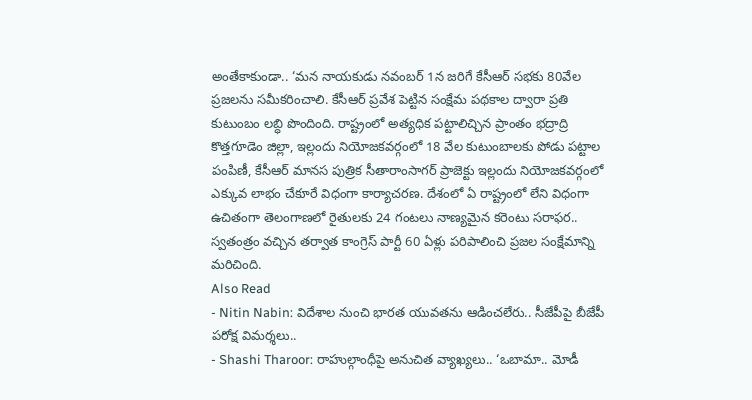అంతేకాకుండా.. ‘మన నాయకుడు నవంబర్ 1న జరిగే కేసీఆర్ సభకు 80వేల ప్రజలను సమీకరించాలి. కేసీఆర్ ప్రవేశ పెట్టిన సంక్షేమ పథకాల ద్వారా ప్రతి కుటుంబం లబ్ధి పొందింది. రాష్ట్రంలో అత్యధిక పట్టాలిచ్చిన ప్రాంతం భద్రాద్రి కొత్తగూడెం జిల్లా, ఇల్లందు నియోజకవర్గంలో 18 వేల కుటుంబాలకు పోడు పట్టాల పంపిణీ, కేసీఆర్ మానస పుత్రిక సీతారాంసాగర్ ప్రాజెక్టు ఇల్లందు నియోజకవర్గంలో ఎక్కువ లాభం చేకూరే విధంగా కార్యాచరణ. దేశంలో ఏ రాష్ట్రంలో లేని విధంగా ఉచితంగా తెలంగాణలో రైతులకు 24 గంటలు నాణ్యమైన కరెంటు సరాఫర.. స్వతంత్రం వచ్చిన తర్వాత కాంగ్రెస్ పార్టీ 60 ఏళ్లు పరిపాలించి ప్రజల సంక్షేమాన్ని మరిచింది.
Also Read
- Nitin Nabin: విదేశాల నుంచి భారత యువతను ఆడించలేరు.. సీజేపీపై బీజేపీ పరోక్ష విమర్శలు..
- Shashi Tharoor: రాహుల్గాంధీపై అనుచిత వ్యాఖ్యలు.. ‘ఒబామా.. మోడీ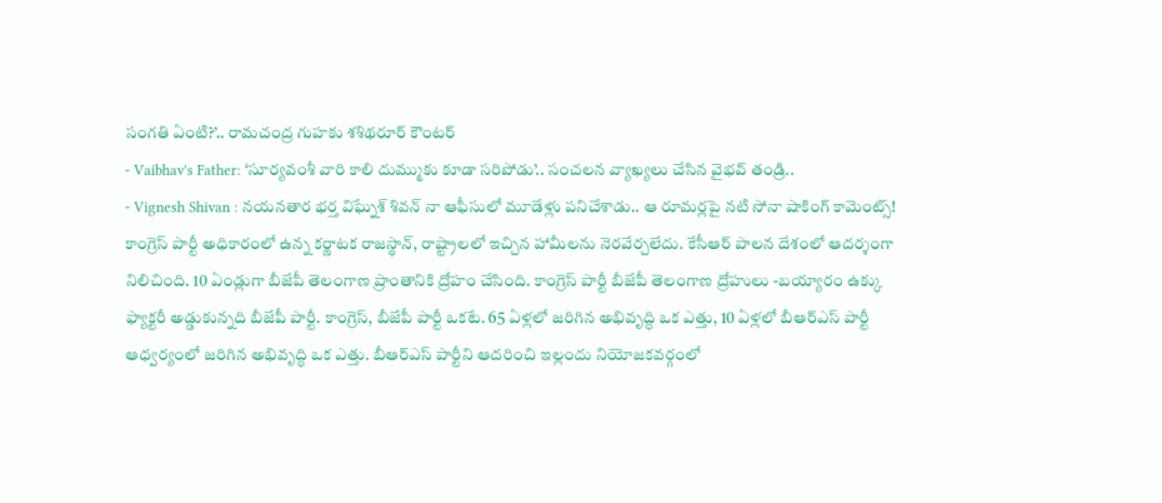సంగతి ఏంటి?’.. రామచంద్ర గుహకు శశిథరూర్ కౌంటర్
- Vaibhav's Father: ‘సూర్యవంశీ వారి కాలి దుమ్ముకు కూడా సరిపోడు’.. సంచలన వ్యాఖ్యలు చేసిన వైభవ్ తండ్రి..
- Vignesh Shivan : నయనతార భర్త విఘ్నేశ్ శివన్ నా ఆఫీసులో మూడేళ్లు పనిచేశాడు.. ఆ రూమర్లపై నటి సోనా షాకింగ్ కామెంట్స్!
కాంగ్రెస్ పార్టీ అధికారంలో ఉన్న కర్ణాటక రాజస్థాన్, రాష్ట్రాలలో ఇచ్చిన హామీలను నెరవేర్చలేదు. కేసీఆర్ పాలన దేశంలో ఆదర్శంగా నిలిచింది. 10 ఏండ్లుగా బీజేపీ తెలంగాణ ప్రాంతానికి ద్రోహం చేసింది. కాంగ్రెస్ పార్టీ బీజేపీ తెలంగాణ ద్రోహులు -బయ్యారం ఉక్కు ఫ్యాక్టరీ అడ్డుకున్నది బీజేపీ పార్టీ. కాంగ్రెస్, బీజేపీ పార్టీ ఒకటే. 65 ఏళ్లలో జరిగిన అభివృద్ధి ఒక ఎత్తు, 10 ఏళ్లలో బీఆర్ఎస్ పార్టీ ఆధ్వర్యంలో జరిగిన అభివృద్ధి ఒక ఎత్తు. బీఆర్ఎస్ పార్టీని ఆదరించి ఇల్లందు నియోజకవర్గంలో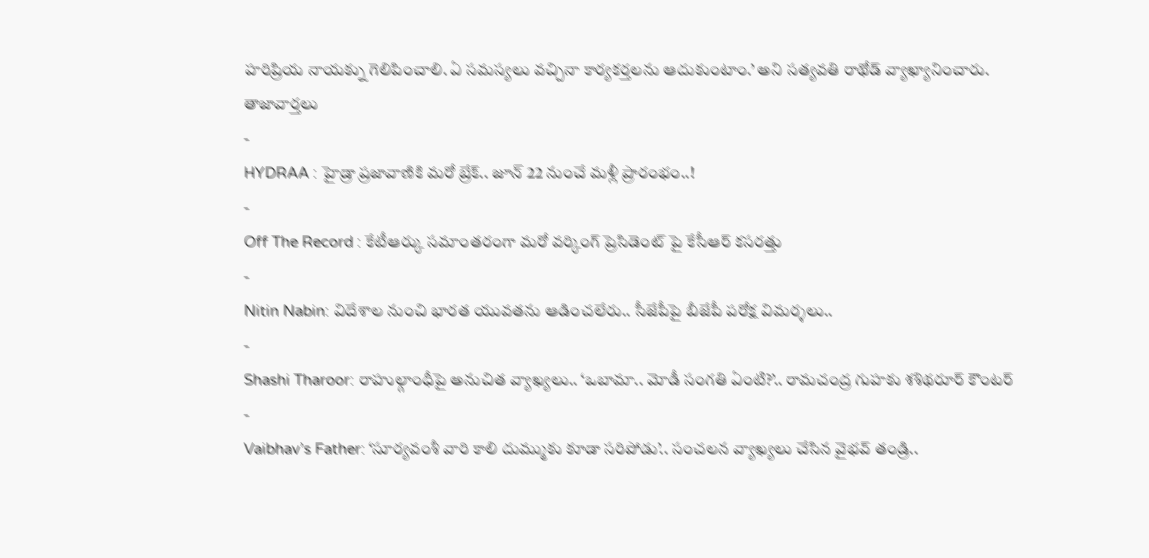హరిప్రియ నాయక్ను గెలిపించాలి. ఏ సమస్యలు వచ్చినా కార్యకర్తలను ఆదుకుంటాం.’ అని సత్యవతి రాథోడ్ వ్యాఖ్యానించారు.
తాజావార్తలు
-
HYDRAA : హైడ్రా ప్రజావాణికి మరో బ్రేక్.. జూన్ 22 నుంచే మళ్లీ ప్రారంభం..!
-
Off The Record : కేటీఆర్కు సమాంతరంగా మరో వర్కింగ్ ప్రెసిడెంట్ పై కేసీఆర్ కసరత్తు
-
Nitin Nabin: విదేశాల నుంచి భారత యువతను ఆడించలేరు.. సీజేపీపై బీజేపీ పరోక్ష విమర్శలు..
-
Shashi Tharoor: రాహుల్గాంధీపై అనుచిత వ్యాఖ్యలు.. ‘ఒబామా.. మోడీ సంగతి ఏంటి?’.. రామచంద్ర గుహకు శశిథరూర్ కౌంటర్
-
Vaibhav’s Father: ‘సూర్యవంశీ వారి కాలి దుమ్ముకు కూడా సరిపోడు’.. సంచలన వ్యాఖ్యలు చేసిన వైభవ్ తండ్రి..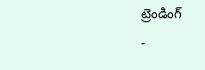ట్రెండింగ్
-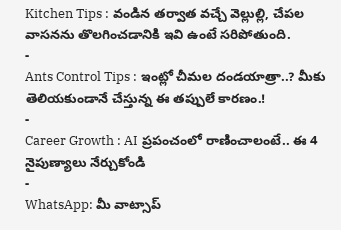Kitchen Tips : వండిన తర్వాత వచ్చే వెల్లుల్లి, చేపల వాసనను తొలగించడానికి ఇవి ఉంటే సరిపోతుంది.
-
Ants Control Tips : ఇంట్లో చీమల దండయాత్రా..? మీకు తెలియకుండానే చేస్తున్న ఈ తప్పులే కారణం.!
-
Career Growth : AI ప్రపంచంలో రాణించాలంటే.. ఈ 4 నైపుణ్యాలు నేర్చుకోండి
-
WhatsApp: మీ వాట్సాప్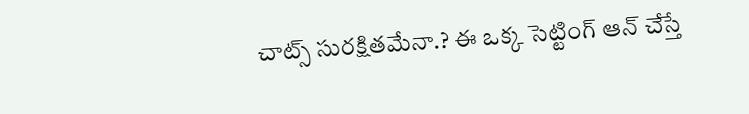చాట్స్ సురక్షితమేనా.? ఈ ఒక్క సెట్టింగ్ ఆన్ చేస్తే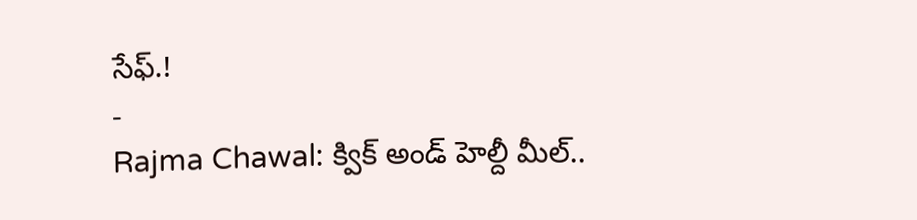సేఫ్.!
-
Rajma Chawal: క్విక్ అండ్ హెల్దీ మీల్..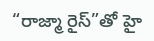“రాజ్మా రైస్”తో హై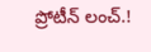ప్రోటీన్ లంచ్.!